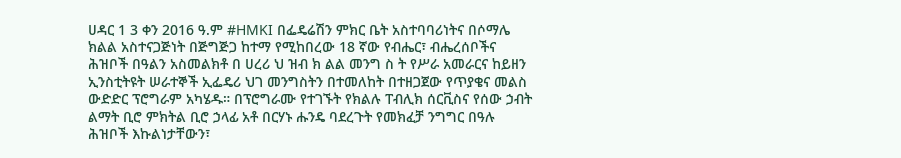ሀዳር 1 3 ቀን 2016 ዓ.ም #HMKI በፌዴሬሽን ምክር ቤት አስተባባሪነትና በሶማሌ ክልል አስተናጋጅነት በጅግጅጋ ከተማ የሚከበረው 18 ኛው የብሔር፣ ብሔረሰቦችና ሕዝቦች በዓልን አስመልክቶ በ ሀረሪ ህ ዝብ ክ ልል መንግ ስ ት የሥራ አመራርና ከይዘን ኢንስቲትዩት ሠራተኞች ኢፌዴሪ ህገ መንግስትን በተመለከት በተዘጋጀው የጥያቄና መልስ ውድድር ፕሮግራም አካሄዱ። በፕሮግራሙ የተገኙት የክልሉ ፐብሊክ ሰርቪስና የሰው ኃብት ልማት ቢሮ ምክትል ቢሮ ኃላፊ አቶ በርሃኑ ሑንዴ ባደረጉት የመክፈቻ ንግግር በዓሉ ሕዝቦች እኩልነታቸውን፣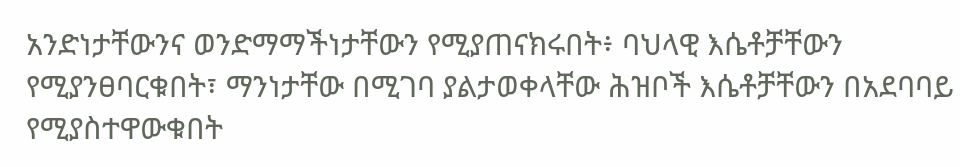አንድነታቸውንና ወንድማማችነታቸውን የሚያጠናክሩበት፥ ባህላዊ እሴቶቻቸውን የሚያንፀባርቁበት፣ ማንነታቸው በሚገባ ያልታወቀላቸው ሕዝቦች እሴቶቻቸውን በአደባባይ የሚያስተዋውቁበት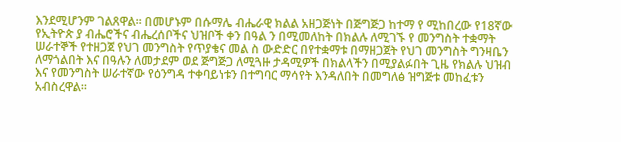እንደሚሆንም ገልጸዋል፡፡ በመሆኑም በሱማሌ ብሔራዊ ክልል አዘጋጅነት በጅግጅጋ ከተማ የ ሚከበረው የ18ኛው የኢትዮጵ ያ ብሔሮችና ብሔረሰቦችና ህዝቦች ቀን በዓል ን በሚመለከት በክልሉ ለሚገኙ የ መንግስት ተቋማት ሠራተኞች የተዘጋጀ የህገ መንግስት የጥያቄና መል ስ ውድድር በየተቋማቱ በማዘጋጀት የህገ መንግስት ግንዛቤን ለማጎልበት እና በዓሉን ለመታደም ወደ ጅግጅጋ ለሚጓዙ ታዳሚዎች በክልላችን በሚያልፉበት ጊዜ የክልሉ ህዝብ እና የመንግስት ሠራተኛው የዕንግዳ ተቀባይነቱን በተግባር ማሳየት እንዳለበት በመግለፅ ዝግጅቱ መከፈቱን አብስረዋል።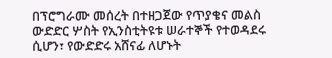በፕሮግራሙ መሰረት በተዘጋጀው የጥያቄና መልስ ውድድር ሦስት የኢንስቲትዩቱ ሠራተኞች የተወዳደሩ ሲሆን፣ የውድድሩ አሸናፊ ለሆኑት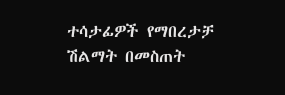ተሳታፊዎች የማበረታቻ ሽልማት በመስጠት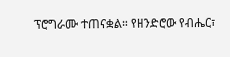ፕሮግራሙ ተጠናቋል። የዘንድሮው የብሔር፣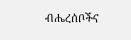ብሔረሰቦችና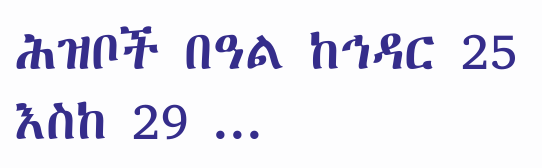ሕዝቦች በዓል ከኅዳር 25 እስከ 29 ...